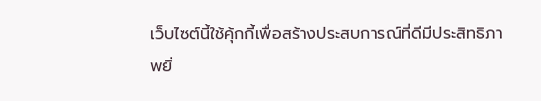เว็บไซต์นี้ใช้คุ้กกี้เพื่อสร้างประสบการณ์ที่ดีมีประสิทธิภาพยิ่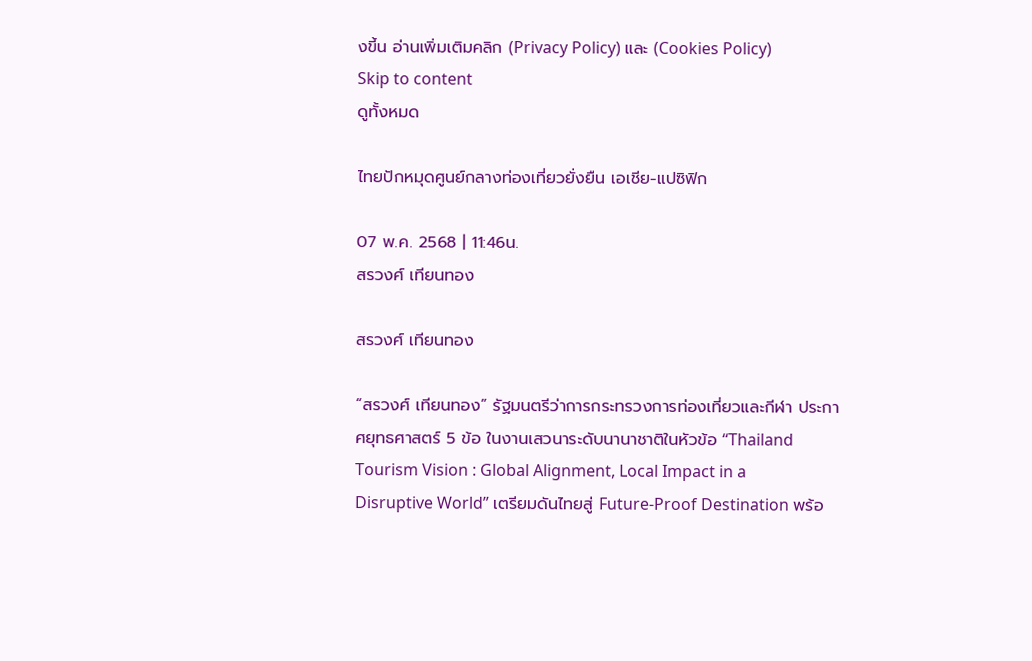งขี้น อ่านเพิ่มเติมคลิก (Privacy Policy) และ (Cookies Policy)
Skip to content
ดูทั้งหมด

ไทยปักหมุดศูนย์กลางท่องเที่ยวยั่งยืน เอเชีย-แปซิฟิก

07 พ.ค. 2568 | 11:46น.
สรวงศ์ เทียนทอง

สรวงศ์ เทียนทอง

“สรวงศ์ เทียนทอง” รัฐมนตรีว่าการกระทรวงการท่องเที่ยวและกีฬา ประกาศยุทธศาสตร์ 5 ข้อ ในงานเสวนาระดับนานาชาติในหัวข้อ “Thailand Tourism Vision : Global Alignment, Local Impact in a Disruptive World” เตรียมดันไทยสู่ Future-Proof Destination พร้อ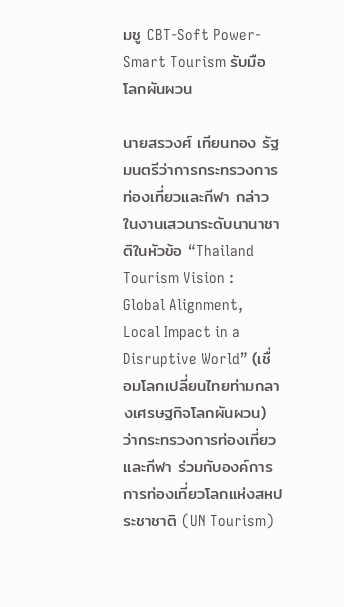มชู CBT-Soft Power-Smart Tourism รับมือโลกผันผวน

นายสรวงศ์ เทียนทอง รัฐมนตรีว่าการกระทรวงการท่องเที่ยวและกีฬา กล่าวในงานเสวนาระดับนานาชาติในหัวข้อ “Thailand Tourism Vision : Global Alignment, Local Impact in a Disruptive World” (เชื่อมโลกเปลี่ยนไทยท่ามกลางเศรษฐกิจโลกผันผวน) ว่ากระทรวงการท่องเที่ยวและกีฬา ร่วมกับองค์การการท่องเที่ยวโลกแห่งสหประชาชาติ (UN Tourism)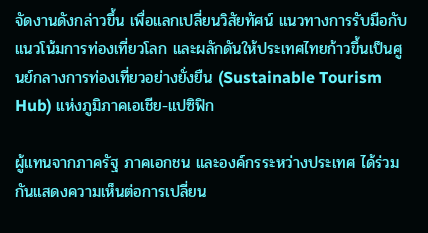จัดงานดังกล่าวขึ้น เพื่อแลกเปลี่ยนวิสัยทัศน์ แนวทางการรับมือกับแนวโน้มการท่องเที่ยวโลก และผลักดันให้ประเทศไทยก้าวขึ้นเป็นศูนย์กลางการท่องเที่ยวอย่างยั่งยืน (Sustainable Tourism Hub) แห่งภูมิภาคเอเชีย-แปซิฟิก

ผู้แทนจากภาครัฐ ภาคเอกชน และองค์กรระหว่างประเทศ ได้ร่วมกันแสดงความเห็นต่อการเปลี่ยน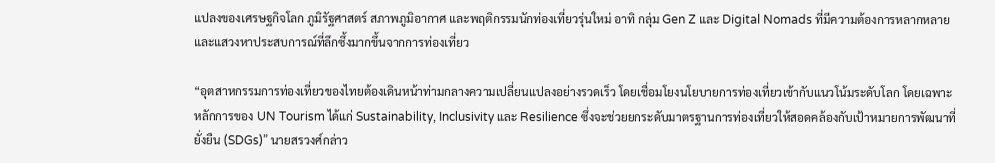แปลงของเศรษฐกิจโลก ภูมิรัฐศาสตร์ สภาพภูมิอากาศ และพฤติกรรมนักท่องเที่ยวรุ่นใหม่ อาทิ กลุ่ม Gen Z และ Digital Nomads ที่มีความต้องการหลากหลายและแสวงหาประสบการณ์ที่ลึกซึ้งมากขึ้นจากการท่องเที่ยว

“อุตสาหกรรมการท่องเที่ยวของไทยต้องเดินหน้าท่ามกลางความเปลี่ยนแปลงอย่างรวดเร็ว โดยเชื่อมโยงนโยบายการท่องเที่ยวเข้ากับแนวโน้มระดับโลก โดยเฉพาะหลักการของ UN Tourism ได้แก่ Sustainability, Inclusivity และ Resilience ซึ่งจะช่วยยกระดับมาตรฐานการท่องเที่ยวให้สอดคล้องกับเป้าหมายการพัฒนาที่ยั่งยืน (SDGs)” นายสรวงศ์กล่าว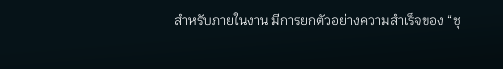สำหรับภายในงาน มีการยกตัวอย่างความสำเร็จของ “ชุ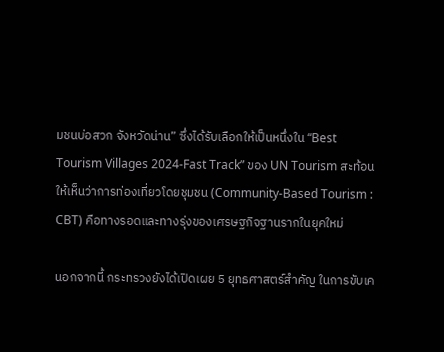มชนบ่อสวก จังหวัดน่าน” ซึ่งได้รับเลือกให้เป็นหนึ่งใน “Best Tourism Villages 2024-Fast Track” ของ UN Tourism สะท้อนให้เห็นว่าการท่องเที่ยวโดยชุมชน (Community-Based Tourism : CBT) คือทางรอดและทางรุ่งของเศรษฐกิจฐานรากในยุคใหม่

นอกจากนี้ กระทรวงยังได้เปิดเผย 5 ยุทธศาสตร์สำคัญ ในการขับเค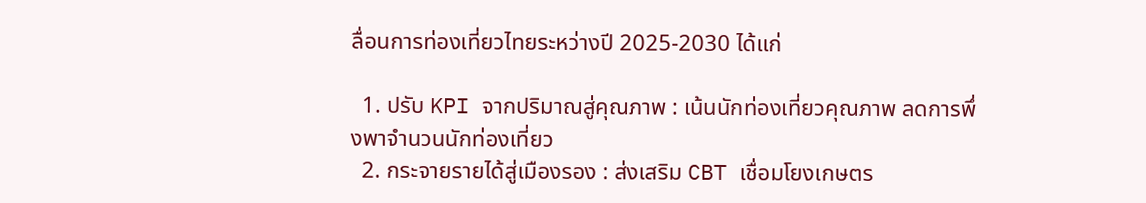ลื่อนการท่องเที่ยวไทยระหว่างปี 2025-2030 ได้แก่

  1. ปรับ KPI จากปริมาณสู่คุณภาพ : เน้นนักท่องเที่ยวคุณภาพ ลดการพึ่งพาจำนวนนักท่องเที่ยว
  2. กระจายรายได้สู่เมืองรอง : ส่งเสริม CBT เชื่อมโยงเกษตร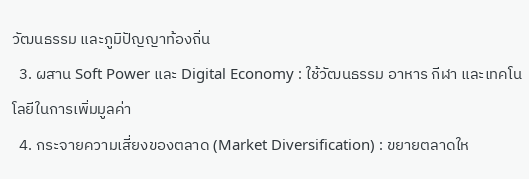วัฒนธรรม และภูมิปัญญาท้องถิ่น
  3. ผสาน Soft Power และ Digital Economy : ใช้วัฒนธรรม อาหาร กีฬา และเทคโนโลยีในการเพิ่มมูลค่า
  4. กระจายความเสี่ยงของตลาด (Market Diversification) : ขยายตลาดให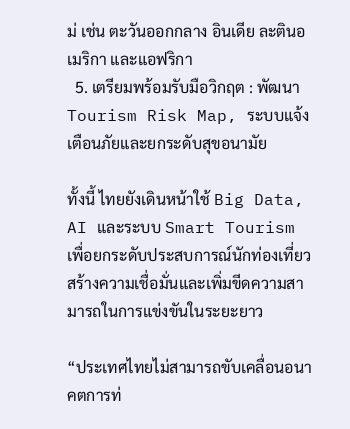ม่ เช่น ตะวันออกกลาง อินเดีย ละตินอเมริกา และแอฟริกา
  5. เตรียมพร้อมรับมือวิกฤต : พัฒนา Tourism Risk Map, ระบบแจ้งเตือนภัยและยกระดับสุขอนามัย

ทั้งนี้ ไทยยังเดินหน้าใช้ Big Data, AI และระบบ Smart Tourism เพื่อยกระดับประสบการณ์นักท่องเที่ยว สร้างความเชื่อมั่นและเพิ่มขีดความสามารถในการแข่งขันในระยะยาว

“ประเทศไทยไม่สามารถขับเคลื่อนอนาคตการท่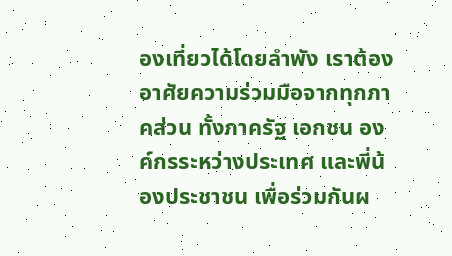องเที่ยวได้โดยลำพัง เราต้องอาศัยความร่วมมือจากทุกภาคส่วน ทั้งภาครัฐ เอกชน องค์กรระหว่างประเทศ และพี่น้องประชาชน เพื่อร่วมกันผ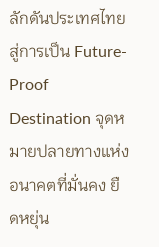ลักดันประเทศไทยสู่การเป็น Future-Proof Destination จุดหมายปลายทางแห่งอนาคตที่มั่นคง ยืดหยุ่น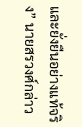และยั่งยืนอย่างแท้จริง” นายสรวงศ์กล่าว